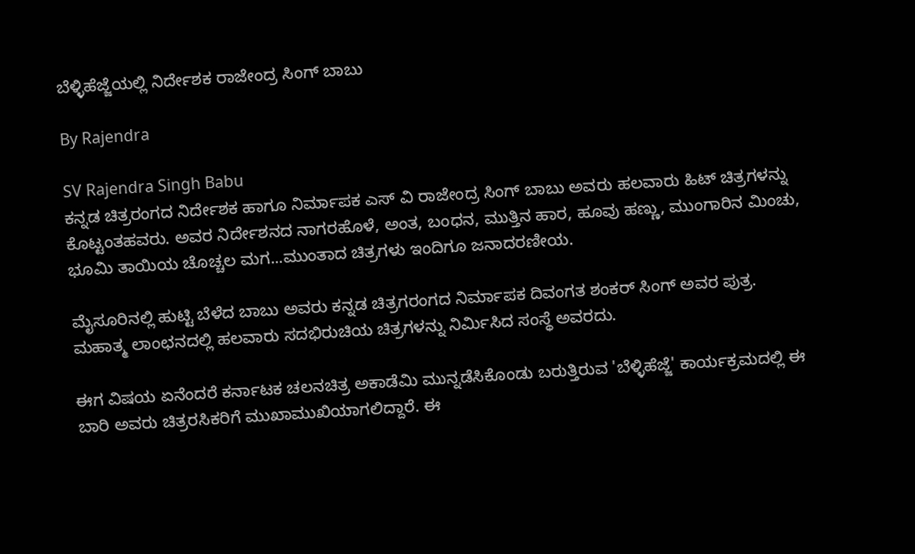ಬೆಳ್ಳಿಹೆಜ್ಜೆಯಲ್ಲಿ ನಿರ್ದೇಶಕ ರಾಜೇಂದ್ರ ಸಿಂಗ್ ಬಾಬು

By Rajendra

SV Rajendra Singh Babu
ಕನ್ನಡ ಚಿತ್ರರಂಗದ ನಿರ್ದೇಶಕ ಹಾಗೂ ನಿರ್ಮಾಪಕ ಎಸ್ ವಿ ರಾಜೇಂದ್ರ ಸಿಂಗ್ ಬಾಬು ಅವರು ಹಲವಾರು ಹಿಟ್ ಚಿತ್ರಗಳನ್ನು ಕೊಟ್ಟಂತಹವರು. ಅವರ ನಿರ್ದೇಶನದ ನಾಗರಹೊಳೆ, ಅಂತ, ಬಂಧನ, ಮುತ್ತಿನ ಹಾರ, ಹೂವು ಹಣ್ಣು, ಮುಂಗಾರಿನ ಮಿಂಚು, ಭೂಮಿ ತಾಯಿಯ ಚೊಚ್ಚಲ ಮಗ...ಮುಂತಾದ ಚಿತ್ರಗಳು ಇಂದಿಗೂ ಜನಾದರಣೀಯ.

ಮೈಸೂರಿನಲ್ಲಿ ಹುಟ್ಟಿ ಬೆಳೆದ ಬಾಬು ಅವರು ಕನ್ನಡ ಚಿತ್ರಗರಂಗದ ನಿರ್ಮಾಪಕ ದಿವಂಗತ ಶಂಕರ್ ಸಿಂಗ್ ಅವರ ಪುತ್ರ. ಮಹಾತ್ಮ ಲಾಂಛನದಲ್ಲಿ ಹಲವಾರು ಸದಭಿರುಚಿಯ ಚಿತ್ರಗಳನ್ನು ನಿರ್ಮಿಸಿದ ಸಂಸ್ಥೆ ಅವರದು.

ಈಗ ವಿಷಯ ಏನೆಂದರೆ ಕರ್ನಾಟಕ ಚಲನಚಿತ್ರ ಅಕಾಡೆಮಿ ಮುನ್ನಡೆಸಿಕೊಂಡು ಬರುತ್ತಿರುವ 'ಬೆಳ್ಳಿಹೆಜ್ಜೆ' ಕಾರ್ಯಕ್ರಮದಲ್ಲಿ ಈ ಬಾರಿ ಅವರು ಚಿತ್ರರಸಿಕರಿಗೆ ಮುಖಾಮುಖಿಯಾಗಲಿದ್ದಾರೆ. ಈ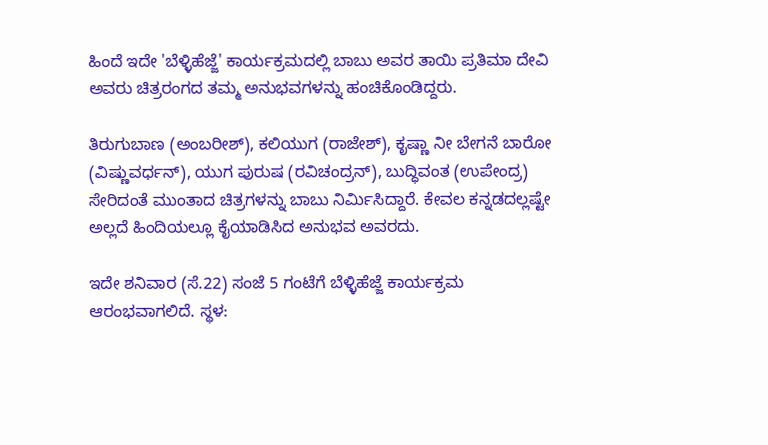ಹಿಂದೆ ಇದೇ 'ಬೆಳ್ಳಿಹೆಜ್ಜೆ' ಕಾರ್ಯಕ್ರಮದಲ್ಲಿ ಬಾಬು ಅವರ ತಾಯಿ ಪ್ರತಿಮಾ ದೇವಿ ಅವರು ಚಿತ್ರರಂಗದ ತಮ್ಮ ಅನುಭವಗಳನ್ನು ಹಂಚಿಕೊಂಡಿದ್ದರು.

ತಿರುಗುಬಾಣ (ಅಂಬರೀಶ್), ಕಲಿಯುಗ (ರಾಜೇಶ್), ಕೃಷ್ಣಾ ನೀ ಬೇಗನೆ ಬಾರೋ (ವಿಷ್ಣುವರ್ಧನ್), ಯುಗ ಪುರುಷ (ರವಿಚಂದ್ರನ್), ಬುದ್ಧಿವಂತ (ಉಪೇಂದ್ರ) ಸೇರಿದಂತೆ ಮುಂತಾದ ಚಿತ್ರಗಳನ್ನು ಬಾಬು ನಿರ್ಮಿಸಿದ್ದಾರೆ. ಕೇವಲ ಕನ್ನಡದಲ್ಲಷ್ಟೇ ಅಲ್ಲದೆ ಹಿಂದಿಯಲ್ಲೂ ಕೈಯಾಡಿಸಿದ ಅನುಭವ ಅವರದು.

ಇದೇ ಶನಿವಾರ (ಸೆ.22) ಸಂಜೆ 5 ಗಂಟೆಗೆ ಬೆಳ್ಳಿಹೆಜ್ಜೆ ಕಾರ್ಯಕ್ರಮ ಆರಂಭವಾಗಲಿದೆ. ಸ್ಥಳ: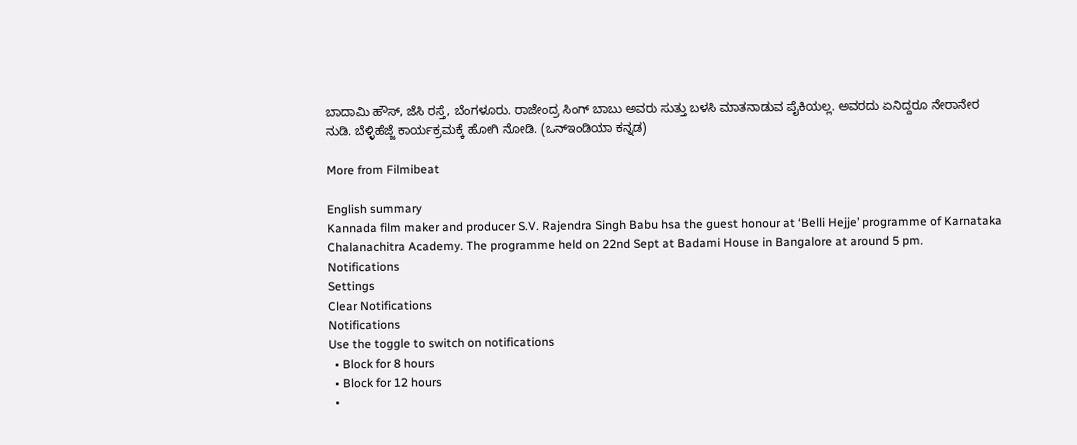ಬಾದಾಮಿ ಹೌಸ್, ಜೆಸಿ ರಸ್ತೆ, ಬೆಂಗಳೂರು. ರಾಜೇಂದ್ರ ಸಿಂಗ್ ಬಾಬು ಅವರು ಸುತ್ತು ಬಳಸಿ ಮಾತನಾಡುವ ಪೈಕಿಯಲ್ಲ. ಅವರದು ಏನಿದ್ದರೂ ನೇರಾನೇರ ನುಡಿ. ಬೆಳ್ಳಿಹೆಜ್ಜೆ ಕಾರ್ಯಕ್ರಮಕ್ಕೆ ಹೋಗಿ ನೋಡಿ. (ಒನ್ಇಂಡಿಯಾ ಕನ್ನಡ)

More from Filmibeat

English summary
Kannada film maker and producer S.V. Rajendra Singh Babu hsa the guest honour at ‘Belli Hejje’ programme of Karnataka Chalanachitra Academy. The programme held on 22nd Sept at Badami House in Bangalore at around 5 pm.
Notifications
Settings
Clear Notifications
Notifications
Use the toggle to switch on notifications
  • Block for 8 hours
  • Block for 12 hours
  •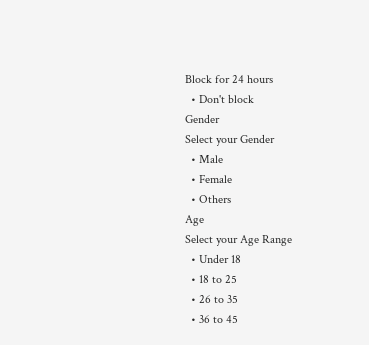Block for 24 hours
  • Don't block
Gender
Select your Gender
  • Male
  • Female
  • Others
Age
Select your Age Range
  • Under 18
  • 18 to 25
  • 26 to 35
  • 36 to 45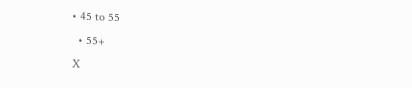• 45 to 55
  • 55+
X